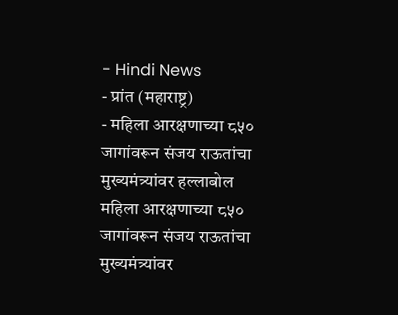- Hindi News
- प्रांत (महाराष्ट्र)
- महिला आरक्षणाच्या ८५० जागांवरून संजय राऊतांचा मुख्यमंत्र्यांवर हल्लाबोल
महिला आरक्षणाच्या ८५० जागांवरून संजय राऊतांचा मुख्यमंत्र्यांवर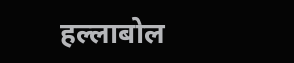हल्लाबोल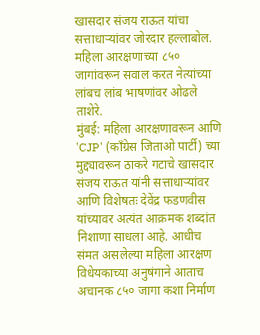खासदार संजय राऊत यांचा सत्ताधाऱ्यांवर जोरदार हल्लाबोल. महिला आरक्षणाच्या ८५० जागांवरून सवाल करत नेत्यांच्या लांबच लांब भाषणांवर ओढले ताशेरे.
मुंबई: महिला आरक्षणावरून आणि 'CJP' (काँग्रेस जिताओ पार्टी) च्या मुद्द्यावरून ठाकरे गटाचे खासदार संजय राऊत यांनी सत्ताधाऱ्यांवर आणि विशेषतः देवेंद्र फडणवीस यांच्यावर अत्यंत आक्रमक शब्दांत निशाणा साधला आहे. आधीच संमत असलेल्या महिला आरक्षण विधेयकाच्या अनुषंगाने आताच अचानक ८५० जागा कशा निर्माण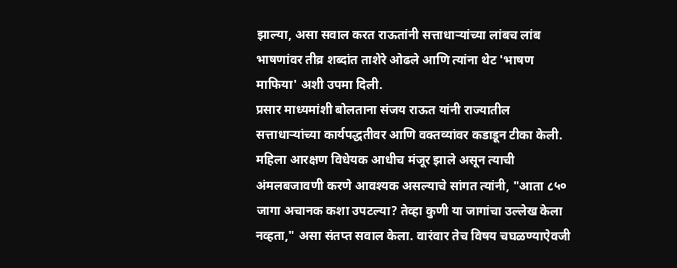झाल्या, असा सवाल करत राऊतांनी सत्ताधाऱ्यांच्या लांबच लांब भाषणांवर तीव्र शब्दांत ताशेरे ओढले आणि त्यांना थेट 'भाषण माफिया' अशी उपमा दिली.
प्रसार माध्यमांशी बोलताना संजय राऊत यांनी राज्यातील सत्ताधाऱ्यांच्या कार्यपद्धतीवर आणि वक्तव्यांवर कडाडून टीका केली. महिला आरक्षण विधेयक आधीच मंजूर झाले असून त्याची अंमलबजावणी करणे आवश्यक असल्याचे सांगत त्यांनी, "आता ८५० जागा अचानक कशा उपटल्या? तेव्हा कुणी या जागांचा उल्लेख केला नव्हता," असा संतप्त सवाल केला. वारंवार तेच विषय चघळण्याऐवजी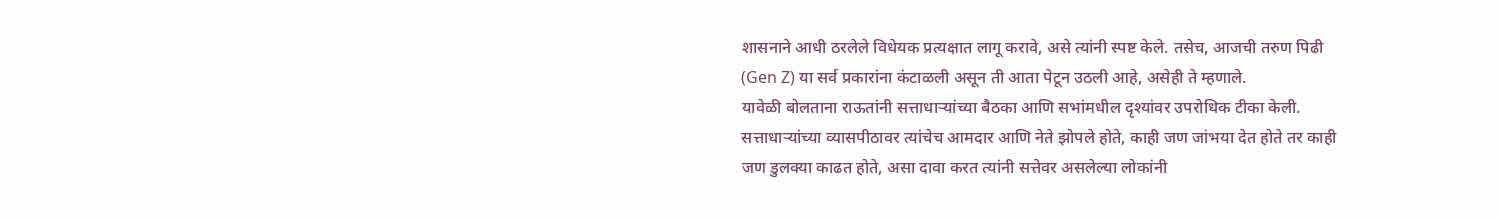शासनाने आधी ठरलेले विधेयक प्रत्यक्षात लागू करावे, असे त्यांनी स्पष्ट केले. तसेच, आजची तरुण पिढी (Gen Z) या सर्व प्रकारांना कंटाळली असून ती आता पेटून उठली आहे, असेही ते म्हणाले.
यावेळी बोलताना राऊतांनी सत्ताधाऱ्यांच्या बैठका आणि सभांमधील दृश्यांवर उपरोधिक टीका केली. सत्ताधाऱ्यांच्या व्यासपीठावर त्यांचेच आमदार आणि नेते झोपले होते, काही जण जांभया देत होते तर काही जण डुलक्या काढत होते, असा दावा करत त्यांनी सत्तेवर असलेल्या लोकांनी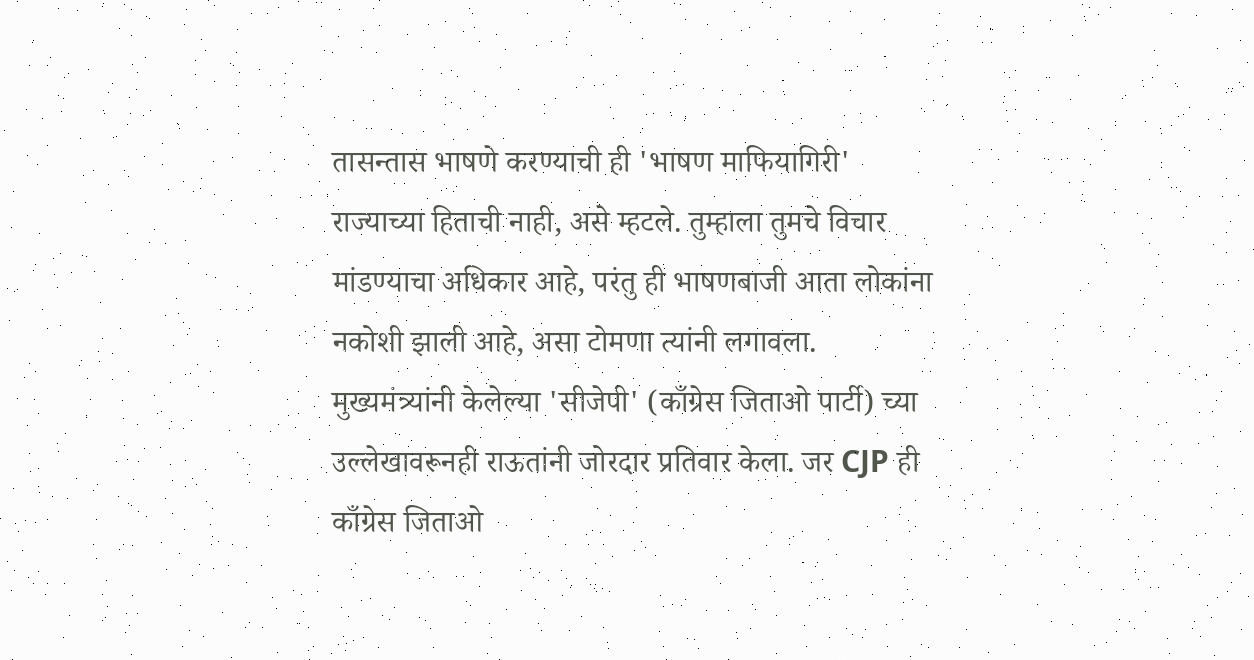तासन्तास भाषणे करण्याची ही 'भाषण माफियागिरी' राज्याच्या हिताची नाही, असे म्हटले. तुम्हाला तुमचे विचार मांडण्याचा अधिकार आहे, परंतु ही भाषणबाजी आता लोकांना नकोशी झाली आहे, असा टोमणा त्यांनी लगावला.
मुख्यमंत्र्यांनी केलेल्या 'सीजेपी' (काँग्रेस जिताओ पार्टी) च्या उल्लेखावरूनही राऊतांनी जोरदार प्रतिवार केला. जर CJP ही काँग्रेस जिताओ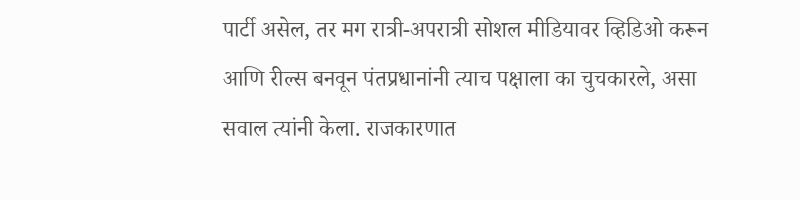पार्टी असेल, तर मग रात्री-अपरात्री सोशल मीडियावर व्हिडिओ करून आणि रील्स बनवून पंतप्रधानांनी त्याच पक्षाला का चुचकारले, असा सवाल त्यांनी केला. राजकारणात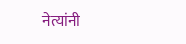नेत्यांनी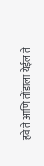हवे ते आणि तोंडाला येईल ते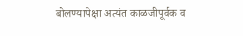बोलण्यापेक्षा अत्यंत काळजीपूर्वक व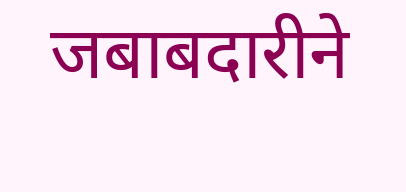जबाबदारीने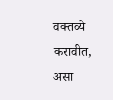वक्तव्ये करावीत, असा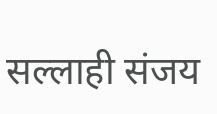सल्लाही संजय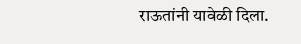राऊतांनी यावेळी दिला.